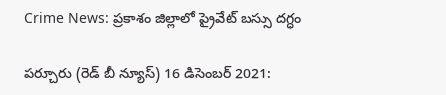Crime News: ప్రకాశం జిల్లాలో ప్రైవేట్‌ బస్సు దగ్ధం

పర్చూరు (రెడ్ బీ న్యూస్) 16 డిసెంబర్ 2021: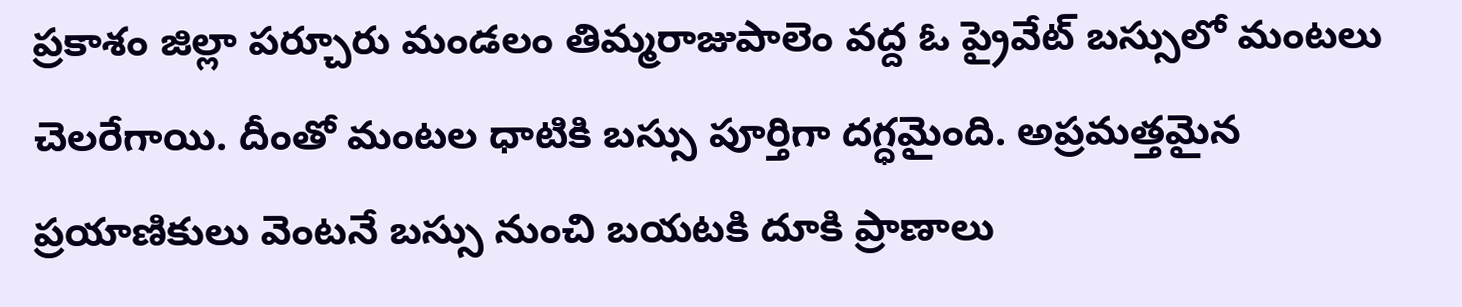ప్రకాశం జిల్లా పర్చూరు మండలం తిమ్మరాజుపాలెం వద్ద ఓ ప్రైవేట్‌ బస్సులో మంటలు చెలరేగాయి. దీంతో మంటల ధాటికి బస్సు పూర్తిగా దగ్ధమైంది. అప్రమత్తమైన ప్రయాణికులు వెంటనే బస్సు నుంచి బయటకి దూకి ప్రాణాలు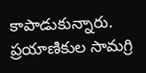కాపాడుకున్నారు. ప్రయాణికుల సామగ్రి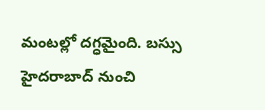మంటల్లో దగ్ధమైంది. బస్సు హైదరాబాద్‌ నుంచి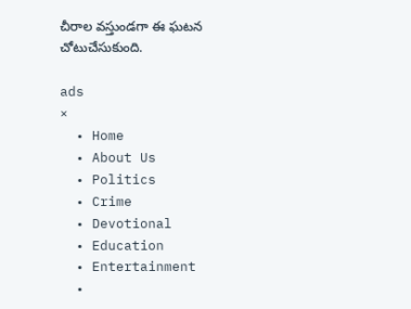చీరాల వస్తుండగా ఈ ఘటన చోటుచేసుకుంది.

ads
×
  • Home
  • About Us
  • Politics
  • Crime
  • Devotional
  • Education
  • Entertainment
  •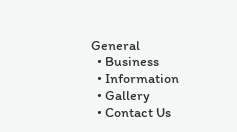General
  • Business
  • Information
  • Gallery
  • Contact Us